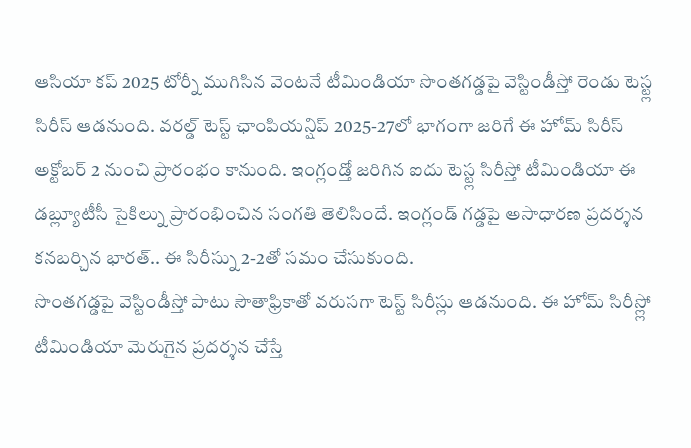ఆసియా కప్ 2025 టోర్నీ ముగిసిన వెంటనే టీమిండియా సొంతగడ్డపై వెస్టిండీస్తో రెండు టెస్ట్ల సిరీస్ ఆడనుంది. వరల్డ్ టెస్ట్ ఛాంపియన్షిప్ 2025-27లో భాగంగా జరిగే ఈ హోమ్ సిరీస్ అక్టోబర్ 2 నుంచి ప్రారంభం కానుంది. ఇంగ్లండ్తో జరిగిన ఐదు టెస్ట్ల సిరీస్తో టీమిండియా ఈ డబ్ల్యూటీసీ సైకిల్ను ప్రారంభించిన సంగతి తెలిసిందే. ఇంగ్లండ్ గడ్డపై అసాధారణ ప్రదర్శన కనబర్చిన భారత్.. ఈ సిరీస్ను 2-2తో సమం చేసుకుంది.
సొంతగడ్డపై వెస్టిండీస్తో పాటు సౌతాఫ్రికాతో వరుసగా టెస్ట్ సిరీస్లు ఆడనుంది. ఈ హోమ్ సిరీస్ల్లో టీమిండియా మెరుగైన ప్రదర్శన చేస్తే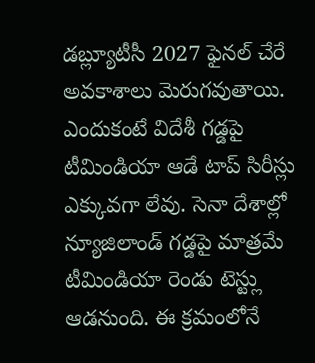డబ్ల్యూటీసీ 2027 ఫైనల్ చేరే అవకాశాలు మెరుగవుతాయి. ఎందుకంటే విదేశీ గడ్డపై టీమిండియా ఆడే టాప్ సిరీస్లు ఎక్కువగా లేవు. సెనా దేశాల్లో న్యూజిలాండ్ గడ్డపై మాత్రమే టీమిండియా రెండు టెస్ట్లు ఆడనుంది. ఈ క్రమంలోనే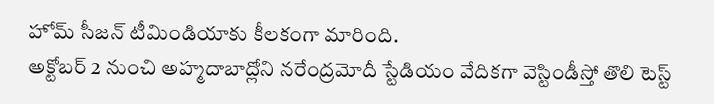హోమ్ సీజన్ టీమిండియాకు కీలకంగా మారింది.
అక్టోబర్ 2 నుంచి అహ్మదాబాద్లోని నరేంద్రమోదీ స్టేడియం వేదికగా వెస్టిండీస్తో తొలి టెస్ట్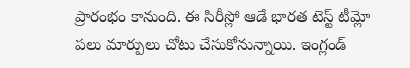ప్రారంభం కానుంది. ఈ సిరీస్లో ఆడే భారత టెస్ట్ టీమ్లో పలు మార్పులు చోటు చేసుకోనున్నాయి. ఇంగ్లండ్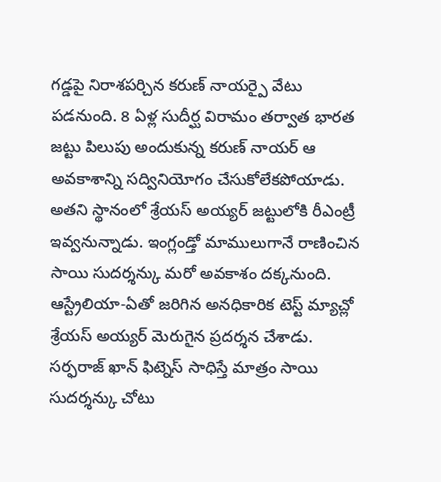గడ్డపై నిరాశపర్చిన కరుణ్ నాయర్పై వేటు పడనుంది. 8 ఏళ్ల సుదీర్ఘ విరామం తర్వాత భారత జట్టు పిలుపు అందుకున్న కరుణ్ నాయర్ ఆ అవకాశాన్ని సద్వినియోగం చేసుకోలేకపోయాడు. అతని స్థానంలో శ్రేయస్ అయ్యర్ జట్టులోకి రీఎంట్రీ ఇవ్వనున్నాడు. ఇంగ్లండ్తో మాములుగానే రాణించిన సాయి సుదర్శన్కు మరో అవకాశం దక్కనుంది. ఆస్ట్రేలియా-ఏతో జరిగిన అనధికారిక టెస్ట్ మ్యాచ్లో శ్రేయస్ అయ్యర్ మెరుగైన ప్రదర్శన చేశాడు. సర్ఫరాజ్ ఖాన్ ఫిట్నెస్ సాధిస్తే మాత్రం సాయి సుదర్శన్కు చోటు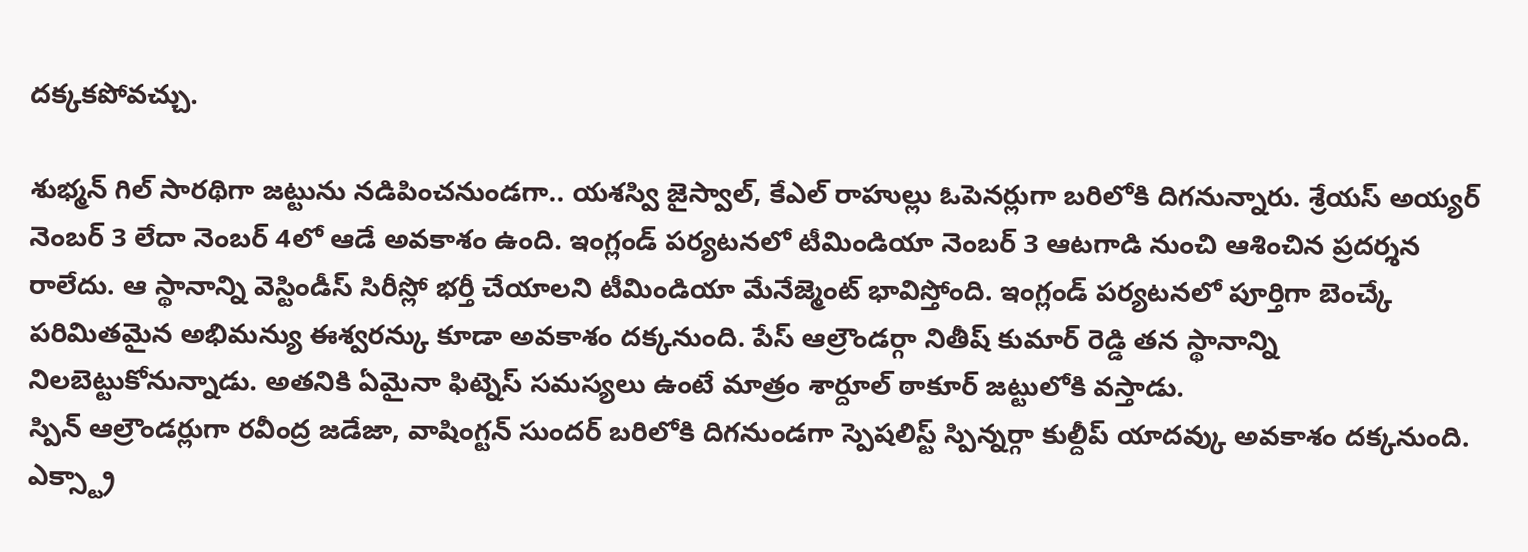దక్కకపోవచ్చు.

శుభ్మన్ గిల్ సారథిగా జట్టును నడిపించనుండగా.. యశస్వి జైస్వాల్, కేఎల్ రాహుల్లు ఓపెనర్లుగా బరిలోకి దిగనున్నారు. శ్రేయస్ అయ్యర్ నెంబర్ 3 లేదా నెంబర్ 4లో ఆడే అవకాశం ఉంది. ఇంగ్లండ్ పర్యటనలో టీమిండియా నెంబర్ 3 ఆటగాడి నుంచి ఆశించిన ప్రదర్శన రాలేదు. ఆ స్థానాన్ని వెస్టిండీస్ సిరీస్లో భర్తీ చేయాలని టీమిండియా మేనేజ్మెంట్ భావిస్తోంది. ఇంగ్లండ్ పర్యటనలో పూర్తిగా బెంచ్కే పరిమితమైన అభిమన్యు ఈశ్వరన్కు కూడా అవకాశం దక్కనుంది. పేస్ ఆల్రౌండర్గా నితీష్ కుమార్ రెడ్డి తన స్థానాన్ని నిలబెట్టుకోనున్నాడు. అతనికి ఏమైనా ఫిట్నెస్ సమస్యలు ఉంటే మాత్రం శార్దూల్ ఠాకూర్ జట్టులోకి వస్తాడు.
స్పిన్ ఆల్రౌండర్లుగా రవీంద్ర జడేజా, వాషింగ్టన్ సుందర్ బరిలోకి దిగనుండగా స్పెషలిస్ట్ స్పిన్నర్గా కుల్దీప్ యాదవ్కు అవకాశం దక్కనుంది. ఎక్స్ట్రా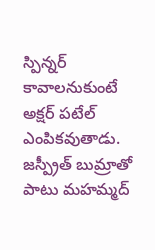స్పిన్నర్ కావాలనుకుంటే అక్షర్ పటేల్ ఎంపికవుతాడు. జస్ప్రీత్ బుమ్రాతో పాటు మహమ్మద్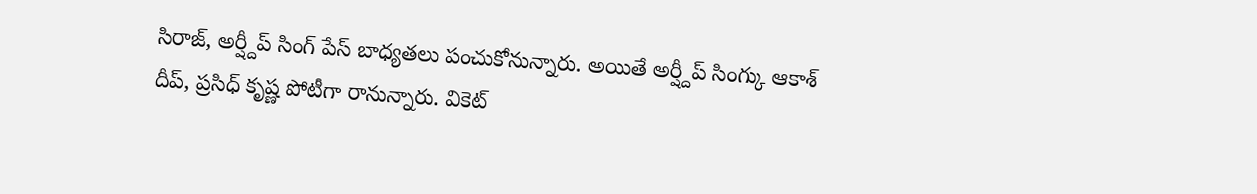సిరాజ్, అర్ష్దీప్ సింగ్ పేస్ బాధ్యతలు పంచుకోనున్నారు. అయితే అర్ష్దీప్ సింగ్కు ఆకాశ్ దీప్, ప్రసిధ్ కృష్ణ పోటీగా రానున్నారు. వికెట్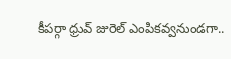కీపర్గా ధ్రువ్ జురెల్ ఎంపికవ్వనుండగా..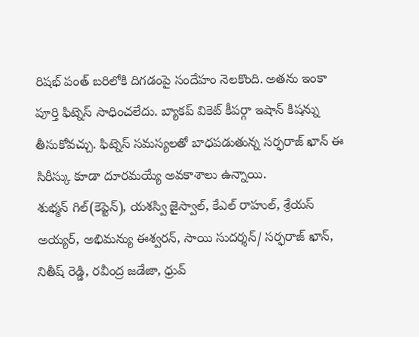రిషభ్ పంత్ బరిలోకి దిగడంపై సందేహం నెలకొంది. అతను ఇంకా పూర్తి ఫిట్నెస్ సాధించలేదు. బ్యాకప్ వికెట్ కీపర్గా ఇషాన్ కిషన్ను తీసుకోవచ్చు. ఫిట్నెస్ సమస్యలతో బాధపడుతున్న సర్ఫరాజ్ ఖాన్ ఈ సిరీస్కు కూడా దూరమయ్యే అవకాశాలు ఉన్నాయి.
శుభ్మన్ గిల్(కెప్టెన్), యశస్వి జైస్వాల్, కేఎల్ రాహుల్, శ్రేయస్ అయ్యర్, అభిమన్యు ఈశ్వరన్, సాయి సుదర్శన్/ సర్ఫరాజ్ ఖాన్, నితీష్ రెడ్డి, రవీంద్ర జడేజా, ధ్రువ్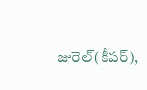జురెల్(కీపర్),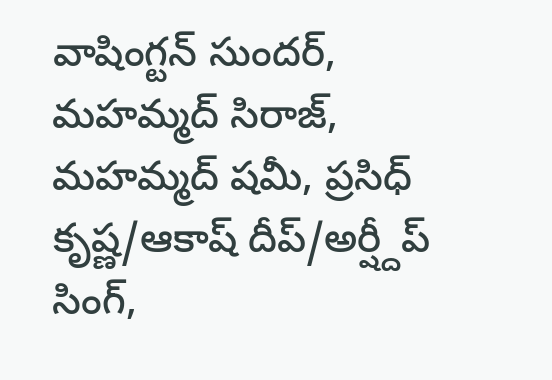వాషింగ్టన్ సుందర్, మహమ్మద్ సిరాజ్, మహమ్మద్ షమీ, ప్రసిధ్ కృష్ణ/ఆకాష్ దీప్/అర్ష్దీప్ సింగ్,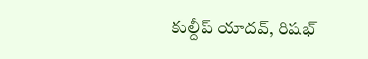కుల్దీప్ యాదవ్, రిషభ్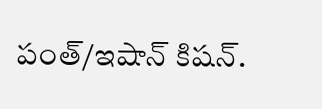పంత్/ఇషాన్ కిషన్.